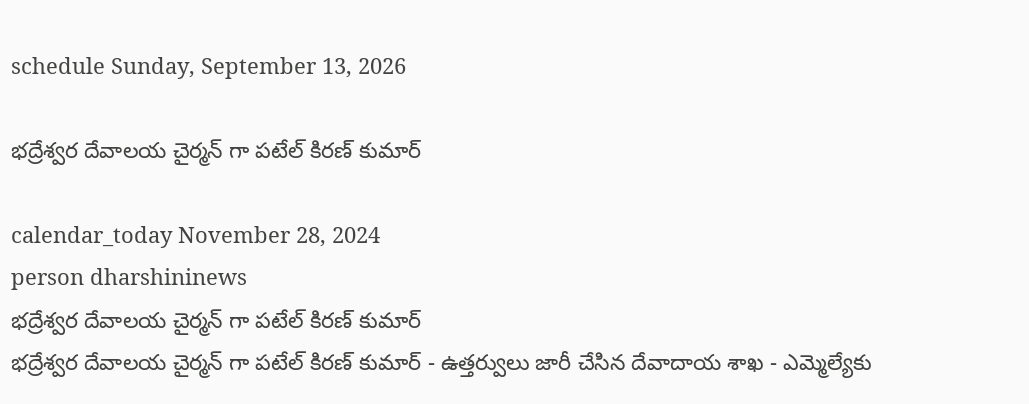schedule Sunday, September 13, 2026

భద్రేశ్వర దేవాలయ చైర్మన్ గా పటేల్ కిరణ్ కుమార్

calendar_today November 28, 2024
person dharshininews
భద్రేశ్వర దేవాలయ చైర్మన్ గా పటేల్ కిరణ్ కుమార్
భద్రేశ్వర దేవాలయ చైర్మన్ గా పటేల్ కిరణ్ కుమార్ - ఉత్తర్వులు జారీ చేసిన దేవాదాయ శాఖ - ఎమ్మెల్యేకు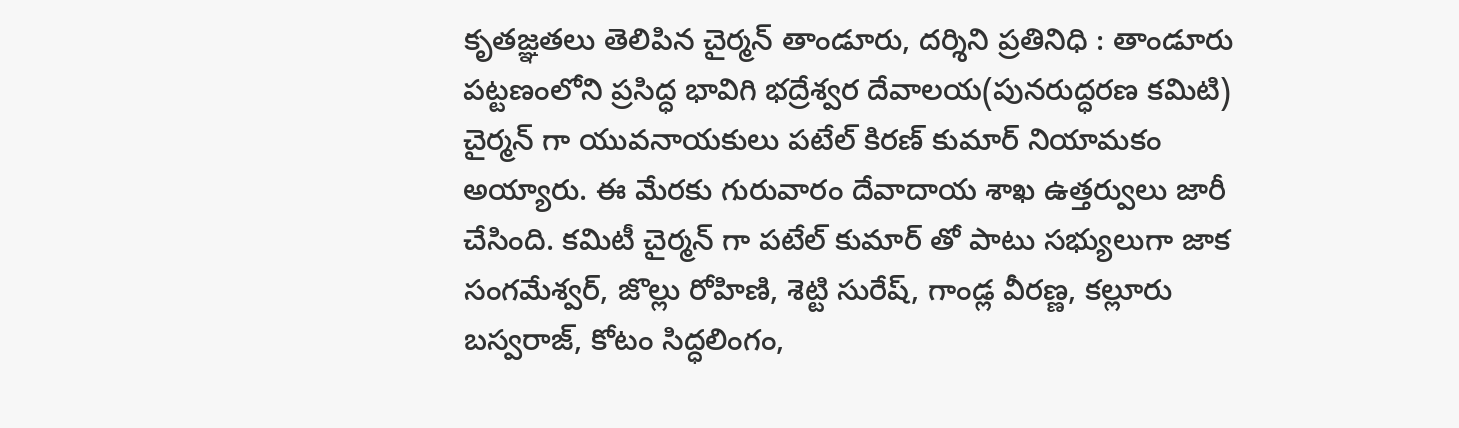కృతజ్ఞతలు తెలిపిన చైర్మన్ తాండూరు, దర్శిని ప్రతినిధి : తాండూరు పట్టణంలోని ప్రసిద్ధ భావిగి భద్రేశ్వర దేవాలయ(పునరుద్ధరణ కమిటి) చైర్మన్ గా యువనాయకులు పటేల్ కిరణ్ కుమార్ నియామకం అయ్యారు. ఈ మేరకు గురువారం దేవాదాయ శాఖ ఉత్తర్వులు జారీ చేసింది. కమిటీ చైర్మన్ గా పటేల్ కుమార్ తో పాటు సభ్యులుగా జాక సంగమేశ్వర్, జొల్లు రోహిణి, శెట్టి సురేష్, గాండ్ల వీరణ్ణ, కల్లూరు బస్వరాజ్, కోటం సిద్ధలింగం,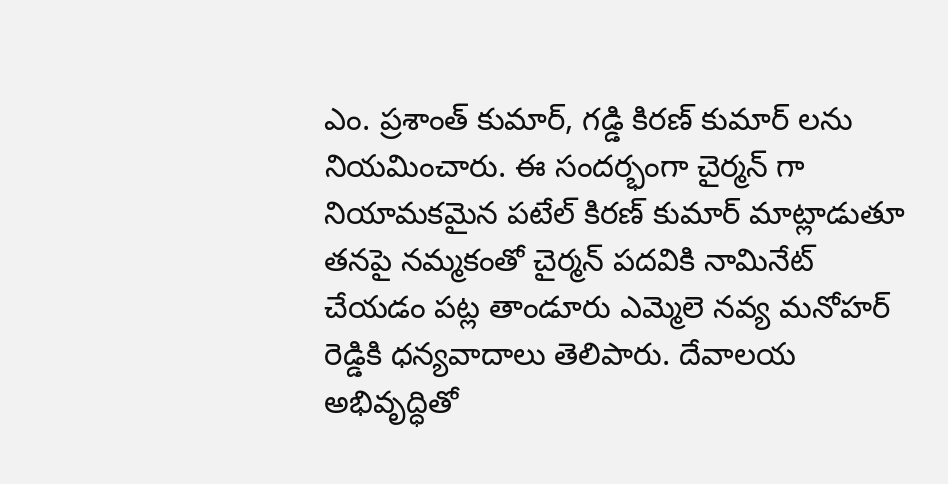ఎం. ప్రశాంత్ కుమార్, గడ్డి కిరణ్ కుమార్ లను నియమించారు. ఈ సందర్భంగా చైర్మన్ గా నియామకమైన పటేల్ కిరణ్ కుమార్ మాట్లాడుతూ తనపై నమ్మకంతో చైర్మన్ పదవికి నామినేట్ చేయడం పట్ల తాండూరు ఎమ్మెలె నవ్య మనోహర్ రెడ్డికి ధన్యవాదాలు తెలిపారు. దేవాలయ అభివృద్ధితో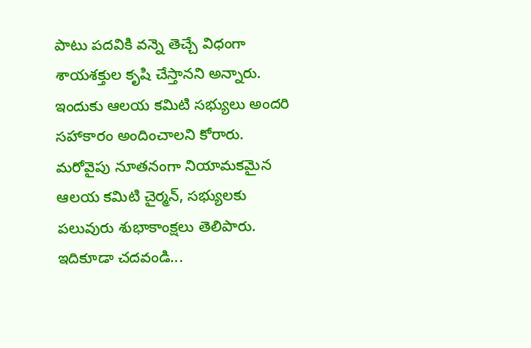పాటు పదవికి వన్నె తెచ్చే విధంగా శాయశక్తుల కృషి చేస్తానని అన్నారు. ఇందుకు ఆలయ కమిటి సభ్యులు అందరి సహాకారం అందించాలని కోరారు. మరోవైపు నూతనంగా నియామకమైన ఆలయ కమిటి చైర్మన్, సభ్యులకు పలువురు శుభాకాంక్షలు తెలిపారు. ఇదికూడా చదవండి...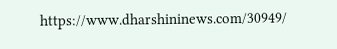https://www.dharshininews.com/30949/